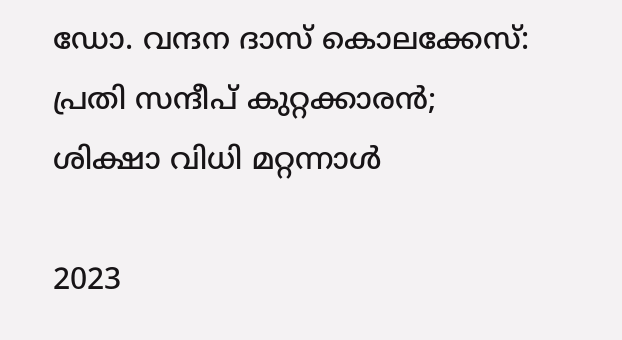ഡോ. വന്ദന ദാസ് കൊലക്കേസ്: പ്രതി സന്ദീപ് കുറ്റക്കാരൻ; ശിക്ഷാ വിധി മറ്റന്നാൾ

2023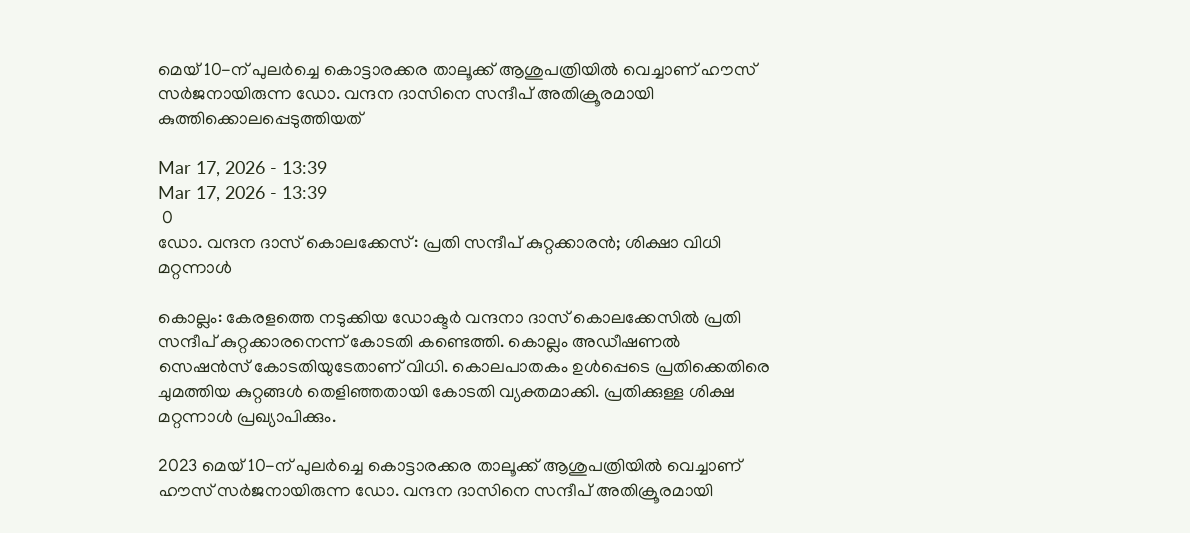മെയ് 10-ന് പുലർച്ചെ കൊട്ടാരക്കര താലൂക്ക് ആശുപത്രിയിൽ വെച്ചാണ് ഹൗസ് സർജനായിരുന്ന ഡോ. വന്ദന ദാസിനെ സന്ദീപ് അതിക്രൂരമായി കുത്തിക്കൊലപ്പെടുത്തിയത്

Mar 17, 2026 - 13:39
Mar 17, 2026 - 13:39
 0
ഡോ. വന്ദന ദാസ് കൊലക്കേസ്: പ്രതി സന്ദീപ് കുറ്റക്കാരൻ; ശിക്ഷാ വിധി മറ്റന്നാൾ

കൊല്ലം: കേരളത്തെ നടുക്കിയ ഡോക്ടർ വന്ദനാ ദാസ് കൊലക്കേസിൽ പ്രതി സന്ദീപ് കുറ്റക്കാരനെന്ന് കോടതി കണ്ടെത്തി. കൊല്ലം അഡീഷണൽ സെഷൻസ് കോടതിയുടേതാണ് വിധി. കൊലപാതകം ഉൾപ്പെടെ പ്രതിക്കെതിരെ ചുമത്തിയ കുറ്റങ്ങൾ തെളിഞ്ഞതായി കോടതി വ്യക്തമാക്കി. പ്രതിക്കുള്ള ശിക്ഷ മറ്റന്നാൾ പ്രഖ്യാപിക്കും.

2023 മെയ് 10-ന് പുലർച്ചെ കൊട്ടാരക്കര താലൂക്ക് ആശുപത്രിയിൽ വെച്ചാണ് ഹൗസ് സർജനായിരുന്ന ഡോ. വന്ദന ദാസിനെ സന്ദീപ് അതിക്രൂരമായി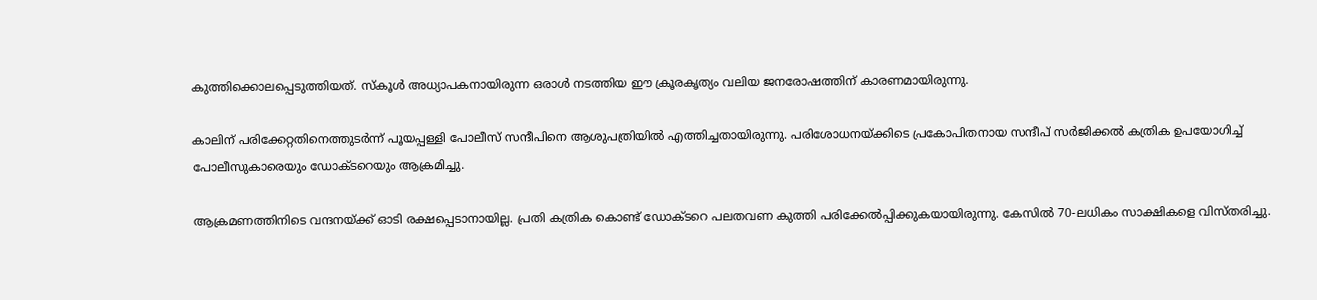കുത്തിക്കൊലപ്പെടുത്തിയത്. സ്കൂൾ അധ്യാപകനായിരുന്ന ഒരാൾ നടത്തിയ ഈ ക്രൂരകൃത്യം വലിയ ജനരോഷത്തിന് കാരണമായിരുന്നു.

കാലിന് പരിക്കേറ്റതിനെത്തുടർന്ന് പൂയപ്പള്ളി പോലീസ് സന്ദീപിനെ ആശുപത്രിയിൽ എത്തിച്ചതായിരുന്നു. പരിശോധനയ്ക്കിടെ പ്രകോപിതനായ സന്ദീപ് സർജിക്കൽ കത്രിക ഉപയോഗിച്ച് പോലീസുകാരെയും ഡോക്ടറെയും ആക്രമിച്ചു.

ആക്രമണത്തിനിടെ വന്ദനയ്ക്ക് ഓടി രക്ഷപ്പെടാനായില്ല. പ്രതി കത്രിക കൊണ്ട് ഡോക്ടറെ പലതവണ കുത്തി പരിക്കേൽപ്പിക്കുകയായിരുന്നു. കേസിൽ 70-ലധികം സാക്ഷികളെ വിസ്തരിച്ചു.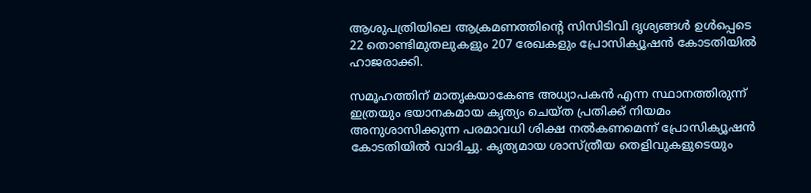ആശുപത്രിയിലെ ആക്രമണത്തിന്റെ സിസിടിവി ദൃശ്യങ്ങൾ ഉൾപ്പെടെ 22 തൊണ്ടിമുതലുകളും 207 രേഖകളും പ്രോസിക്യൂഷൻ കോടതിയിൽ ഹാജരാക്കി.

സമൂഹത്തിന് മാതൃകയാകേണ്ട അധ്യാപകൻ എന്ന സ്ഥാനത്തിരുന്ന് ഇത്രയും ഭയാനകമായ കൃത്യം ചെയ്ത പ്രതിക്ക് നിയമം അനുശാസിക്കുന്ന പരമാവധി ശിക്ഷ നൽകണമെന്ന് പ്രോസിക്യൂഷൻ കോടതിയിൽ വാദിച്ചു. കൃത്യമായ ശാസ്ത്രീയ തെളിവുകളുടെയും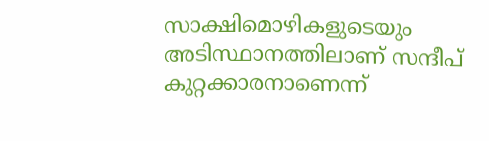സാക്ഷിമൊഴികളുടെയും അടിസ്ഥാനത്തിലാണ് സന്ദീപ് കുറ്റക്കാരനാണെന്ന്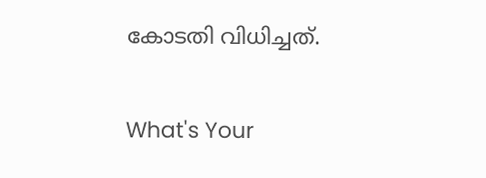കോടതി വിധിച്ചത്.

What's Your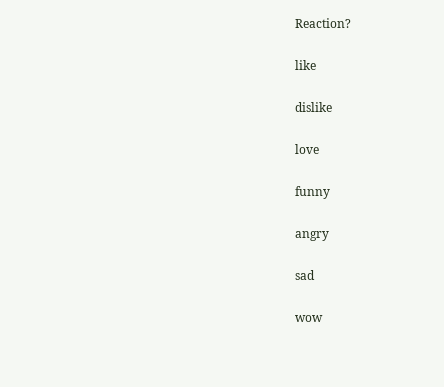Reaction?

like

dislike

love

funny

angry

sad

wow